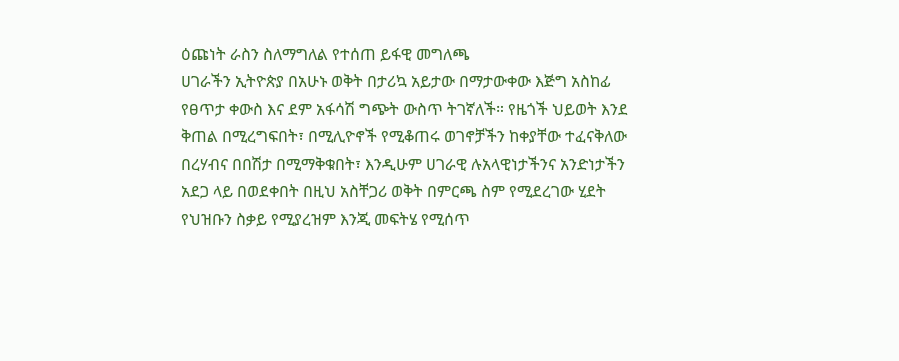ዕጩነት ራስን ስለማግለል የተሰጠ ይፋዊ መግለጫ
ሀገራችን ኢትዮጵያ በአሁኑ ወቅት በታሪኳ አይታው በማታውቀው እጅግ አስከፊ የፀጥታ ቀውስ እና ደም አፋሳሽ ግጭት ውስጥ ትገኛለች። የዜጎች ህይወት እንደ ቅጠል በሚረግፍበት፣ በሚሊዮኖች የሚቆጠሩ ወገኖቻችን ከቀያቸው ተፈናቅለው በረሃብና በበሽታ በሚማቅቁበት፣ እንዲሁም ሀገራዊ ሉአላዊነታችንና አንድነታችን አደጋ ላይ በወደቀበት በዚህ አስቸጋሪ ወቅት በምርጫ ስም የሚደረገው ሂደት የህዝቡን ስቃይ የሚያረዝም እንጂ መፍትሄ የሚሰጥ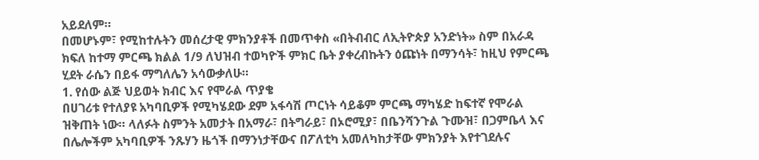አይደለም።
በመሆኑም፣ የሚከተሉትን መሰረታዊ ምክንያቶች በመጥቀስ «በትብብር ለኢትዮጵያ አንድነት» ስም በአራዳ ክፍለ ከተማ ምርጫ ክልል 1/9 ለህዝብ ተወካዮች ምክር ቤት ያቀረብኩትን ዕጩነት በማንሳት፣ ከዚህ የምርጫ ሂደት ራሴን በይፋ ማግለሌን አሳውቃለሁ።
1. የሰው ልጅ ህይወት ክብር እና የሞራል ጥያቄ
በሀገሪቱ የተለያዩ አካባቢዎች የሚካሄደው ደም አፋሳሽ ጦርነት ሳይቆም ምርጫ ማካሄድ ከፍተኛ የሞራል ዝቅጠት ነው። ላለፉት ስምንት አመታት በአማራ፣ በትግራይ፣ በኦሮሚያ፣ በቤንሻንጉል ጉሙዝ፣ በጋምቤላ እና በሌሎችም አካባቢዎች ንጹሃን ዜጎች በማንነታቸውና በፖለቲካ አመለካከታቸው ምክንያት እየተገደሉና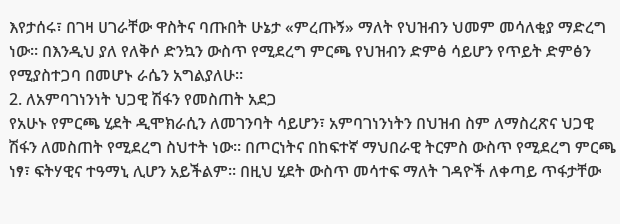እየታሰሩ፣ በገዛ ሀገራቸው ዋስትና ባጡበት ሁኔታ «ምረጡኝ» ማለት የህዝብን ህመም መሳለቂያ ማድረግ ነው። በእንዲህ ያለ የለቅሶ ድንኳን ውስጥ የሚደረግ ምርጫ የህዝብን ድምፅ ሳይሆን የጥይት ድምፅን የሚያስተጋባ በመሆኑ ራሴን አግልያለሁ።
2. ለአምባገነንነት ህጋዊ ሽፋን የመስጠት አደጋ
የአሁኑ የምርጫ ሂደት ዲሞክራሲን ለመገንባት ሳይሆን፣ አምባገነንነትን በህዝብ ስም ለማስረጽና ህጋዊ ሽፋን ለመስጠት የሚደረግ ስህተት ነው። በጦርነትና በከፍተኛ ማህበራዊ ትርምስ ውስጥ የሚደረግ ምርጫ ነፃ፣ ፍትሃዊና ተዓማኒ ሊሆን አይችልም። በዚህ ሂደት ውስጥ መሳተፍ ማለት ገዳዮች ለቀጣይ ጥፋታቸው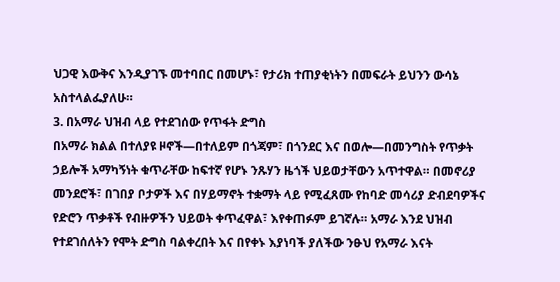ህጋዊ እውቅና እንዲያገኙ መተባበር በመሆኑ፣ የታሪክ ተጠያቂነትን በመፍራት ይህንን ውሳኔ አስተላልፌያለሁ።
3. በአማራ ህዝብ ላይ የተደገሰው የጥፋት ድግስ
በአማራ ክልል በተለያዩ ዞኖች—በተለይም በጎጃም፣ በጎንደር እና በወሎ—በመንግስት የጥቃት ኃይሎች አማካኝነት ቁጥራቸው ከፍተኛ የሆኑ ንጹሃን ዜጎች ህይወታቸውን አጥተዋል። በመኖሪያ መንደሮች፣ በገበያ ቦታዎች እና በሃይማኖት ተቋማት ላይ የሚፈጸሙ የከባድ መሳሪያ ድብደባዎችና የድሮን ጥቃቶች የብዙዎችን ህይወት ቀጥፈዋል፣ እየቀጠፉም ይገኛሉ። አማራ እንደ ህዝብ የተደገሰለትን የሞት ድግስ ባልቀረበት እና በየቀኑ እያነባች ያለችው ንፁህ የአማራ እናት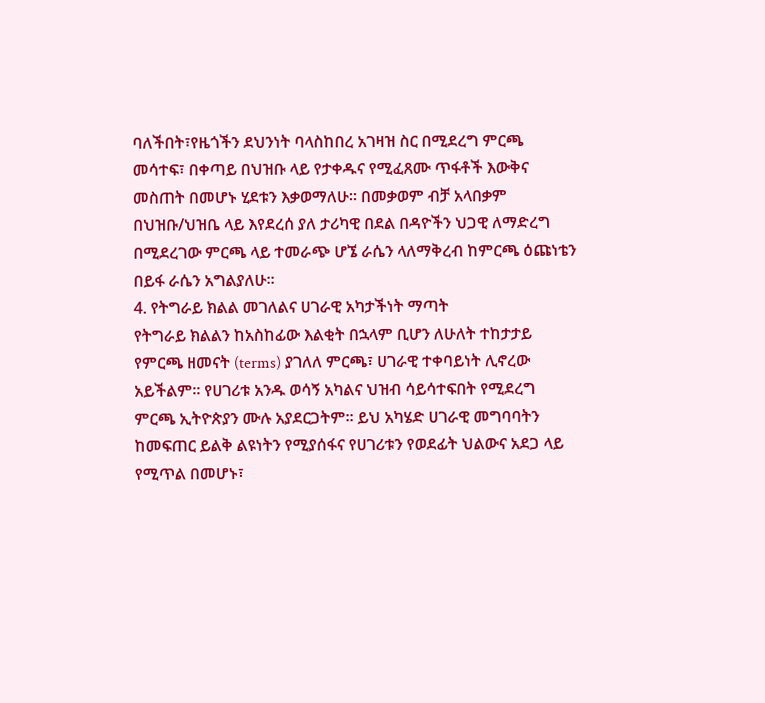ባለችበት፣የዜጎችን ደህንነት ባላስከበረ አገዛዝ ስር በሚደረግ ምርጫ መሳተፍ፣ በቀጣይ በህዝቡ ላይ የታቀዱና የሚፈጸሙ ጥፋቶች እውቅና መስጠት በመሆኑ ሂደቱን እቃወማለሁ። በመቃወም ብቻ አላበቃም በህዝቡ/ህዝቤ ላይ እየደረሰ ያለ ታሪካዊ በደል በዳዮችን ህጋዊ ለማድረግ በሚደረገው ምርጫ ላይ ተመራጭ ሆኜ ራሴን ላለማቅረብ ከምርጫ ዕጩነቴን በይፋ ራሴን አግልያለሁ።
4. የትግራይ ክልል መገለልና ሀገራዊ አካታችነት ማጣት
የትግራይ ክልልን ከአስከፊው እልቂት በኋላም ቢሆን ለሁለት ተከታታይ የምርጫ ዘመናት (terms) ያገለለ ምርጫ፣ ሀገራዊ ተቀባይነት ሊኖረው አይችልም። የሀገሪቱ አንዱ ወሳኝ አካልና ህዝብ ሳይሳተፍበት የሚደረግ ምርጫ ኢትዮጵያን ሙሉ አያደርጋትም። ይህ አካሄድ ሀገራዊ መግባባትን ከመፍጠር ይልቅ ልዩነትን የሚያሰፋና የሀገሪቱን የወደፊት ህልውና አደጋ ላይ የሚጥል በመሆኑ፣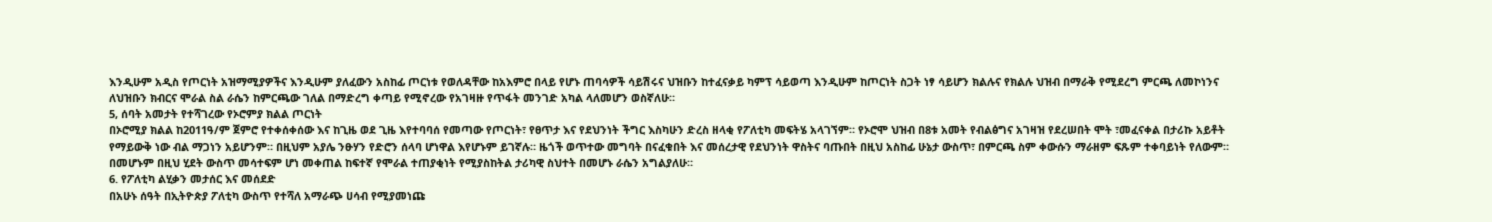እንዲሁም አዲስ የጦርነት አዝማሚያዎችና እንዲሁም ያለፈውን አስከፊ ጦርነቱ የወለዳቸው ከአእምሮ በላይ የሆኑ ጠባሳዎች ሳይሽሩና ህዝቡን ከተፈናቃይ ካምፕ ሳይወጣ እንዲሁም ከጦርነት ስጋት ነፃ ሳይሆን ክልሉና የክልሉ ህዝብ በማራቅ የሚደረግ ምርጫ ለመኮነንና ለህዝቡን ክብርና ሞራል ስል ራሴን ከምርጫው ገለል በማድረግ ቀጣይ የሚኖረው የአገዛዙ የጥፋት መንገድ አካል ላለመሆን ወስኛለሁ።
5, ሰባት አመታት የተሻገረው የኦሮምያ ክልል ጦርነት
በኦሮሚያ ክልል ከ2011ዓ/ም ጀምሮ የተቀሰቀሰው እና ከጊዜ ወደ ጊዜ እየተባባሰ የመጣው የጦርነት፣ የፀጥታ እና የደህንነት ችግር እስካሁን ድረስ ዘላቂ የፖለቲካ መፍትሄ አላገኘም። የኦሮሞ ህዝብ በ8ቱ አመት የብልፅግና አገዛዝ የደረሠበት ሞት ፣መፈናቀል በታሪኩ አይቶት የማይውቅ ነው ብል ማጋነን አይሆንም። በዚህም አያሌ ንፁሃን የድሮን ሰላባ ሆነዋል እየሆኑም ይገኛሉ። ዜጎች ወጥተው መግባት በናፈቁበት እና መሰረታዊ የደህንነት ዋስትና ባጡበት በዚህ አስከፊ ሁኔታ ውስጥ፣ በምርጫ ስም ቀውሱን ማራዘም ፍጹም ተቀባይነት የለውም። በመሆኑም በዚህ ሂደት ውስጥ መሳተፍም ሆነ መቀጠል ከፍተኛ የሞራል ተጠያቂነት የሚያስከትል ታሪካዊ ስህተት በመሆኑ ራሴን አግልያለሁ።
6. የፖለቲካ ልሂቃን መታሰር እና መሰደድ
በአሁኑ ሰዓት በኢትዮጵያ ፖለቲካ ውስጥ የተሻለ አማራጭ ሀሳብ የሚያመነጩ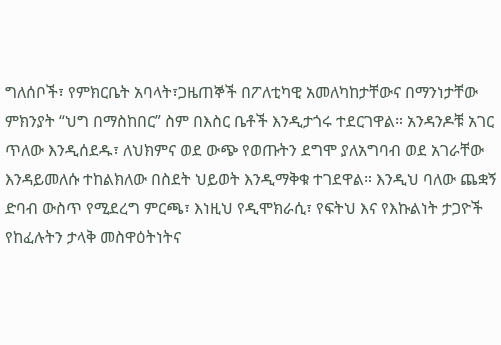ግለሰቦች፣ የምክርቤት አባላት፣ጋዜጠኞች በፖለቲካዊ አመለካከታቸውና በማንነታቸው ምክንያት “ህግ በማስከበር” ስም በእስር ቤቶች እንዲታጎሩ ተደርገዋል። አንዳንዶቹ አገር ጥለው እንዲሰደዱ፣ ለህክምና ወደ ውጭ የወጡትን ደግሞ ያለአግባብ ወደ አገራቸው እንዳይመለሱ ተከልክለው በስደት ህይወት እንዲማቅቁ ተገደዋል። እንዲህ ባለው ጨቋኝ ድባብ ውስጥ የሚደረግ ምርጫ፣ እነዚህ የዲሞክራሲ፣ የፍትህ እና የእኩልነት ታጋዮች የከፈሉትን ታላቅ መስዋዕትነትና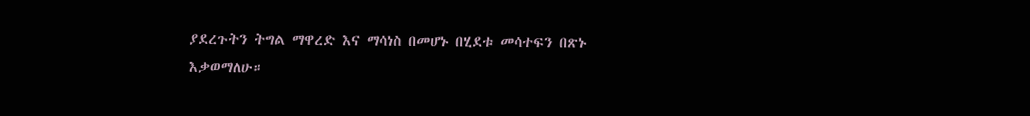ያደረጉትን ትግል ማዋረድ እና ማሳነስ በመሆኑ በሂደቱ መሳተፍን በጽኑ እቃወማለሁ።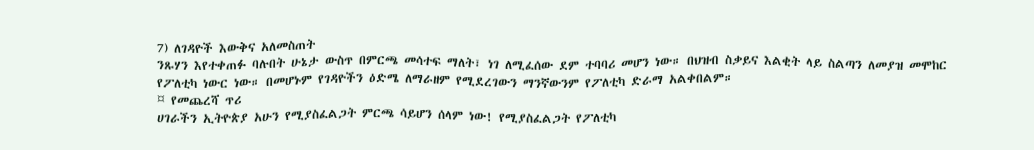7) ለገዳዮች እውቅና አለመስጠት
ንጹሃን እየተቀጠፉ ባሉበት ሁኔታ ውስጥ በምርጫ መሳተፍ ማለት፣ ነገ ለሚፈሰው ደም ተባባሪ መሆን ነው። በህዝብ ስቃይና እልቂት ላይ ስልጣን ለመያዝ መሞከር የፖለቲካ ነውር ነው። በመሆኑም የገዳዮችን ዕድሜ ለማራዘም የሚደረገውን ማንኛውንም የፖለቲካ ድራማ አልቀበልም።
¤ የመጨረሻ ጥሪ
ሀገራችን ኢትዮጵያ አሁን የሚያስፈልጋት ምርጫ ሳይሆን ሰላም ነው! የሚያስፈልጋት የፖለቲካ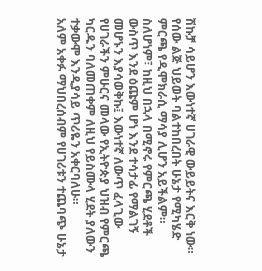ሽኩቻ ሳይሆን እውነተኛ ሀገራዊ ውይይትና እርቅ ነው። የሰው ልጅ ህይወት ባልተከበረበት ሁኔታ የሚካሄድ ምርጫ የዲሞክራሲ ማሳያ ሊሆን አይችልም።
ስለሆነም፣ ከዚህ በኋላ በሚኖሩ የምርጫ ሂደቶች ውስጥ እንደ ዕጩም ሆነ እንደ ተሳታፊ የማልገኝ መሆኑን እያሳወቅኩ፤ እውነተኛ ለውጥ ፈላጊው የሀገራችን ምሁርና መላው የኢትዮጵያ ህዝብ የምርጫ ካርዱን ባለመጠቀም ለዚህ የይስሙላ ሂደት ያለውን ተቃውሞ እንዲያሳይ ጥሪዬን አቀርባለሁ።
አለም አቀፉ ማህበረሰብም የሀገሪቱን ተጨባጭ ሁኔታ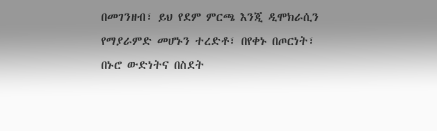በመገንዘብ፣ ይህ የደም ምርጫ እንጂ ዲሞክራሲን የማያራምድ መሆኑን ተረድቶ፣ በየቀኑ በጦርነት፣ በኑሮ ውድነትና በስደት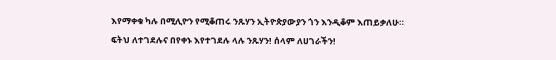እየማቀቁ ካሉ በሚሊዮን የሚቆጠሩ ንጹሃን ኢትዮጵያውያን ጎን እንዲቆም እጠይቃለሁ።
ፍትህ ለተገደሉና በየቀኑ እየተገደሉ ላሉ ንጹሃን! ሰላም ለሀገራችን!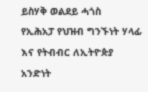ይስሃቅ ወልደይ ሓጎስ
የኢሕአፓ የህዝብ ግንኙነት ሃላፊ እና የትብብር ለኢትዮጵያ አንድነት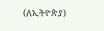(ለኢትዮጵያ)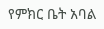የምክር ቤት አባል